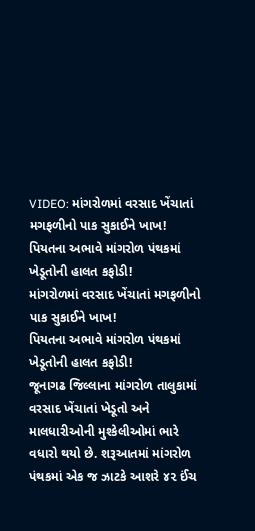VIDEO: માંગરોળમાં વરસાદ ખેંચાતાં મગફળીનો પાક સુકાઈને ખાખ! પિયતના અભાવે માંગરોળ પંથકમાં ખેડૂતોની હાલત કફોડી!
માંગરોળમાં વરસાદ ખેંચાતાં મગફળીનો પાક સુકાઈને ખાખ!
પિયતના અભાવે માંગરોળ પંથકમાં ખેડૂતોની હાલત કફોડી!
જૂનાગઢ જિલ્લાના માંગરોળ તાલુકામાં વરસાદ ખેંચાતાં ખેડૂતો અને માલધારીઓની મુશ્કેલીઓમાં ભારે વધારો થયો છે. શરૂઆતમાં માંગરોળ પંથકમાં એક જ ઝાટકે આશરે ૪૨ ઈંચ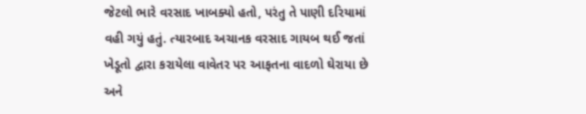જેટલો ભારે વરસાદ ખાબક્યો હતો, પરંતુ તે પાણી દરિયામાં વહી ગયું હતું. ત્યારબાદ અચાનક વરસાદ ગાયબ થઈ જતાં ખેડૂતો દ્વારા કરાયેલા વાવેતર પર આફતના વાદળો ઘેરાયા છે અને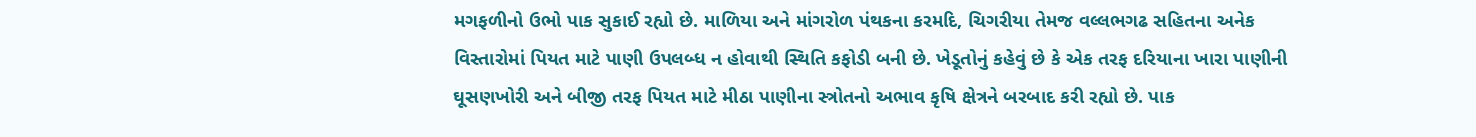મગફળીનો ઉભો પાક સુકાઈ રહ્યો છે. માળિયા અને માંગરોળ પંથકના કરમદિ, ચિગરીયા તેમજ વલ્લભગઢ સહિતના અનેક વિસ્તારોમાં પિયત માટે પાણી ઉપલબ્ધ ન હોવાથી સ્થિતિ કફોડી બની છે. ખેડૂતોનું કહેવું છે કે એક તરફ દરિયાના ખારા પાણીની ઘૂસણખોરી અને બીજી તરફ પિયત માટે મીઠા પાણીના સ્ત્રોતનો અભાવ કૃષિ ક્ષેત્રને બરબાદ કરી રહ્યો છે. પાક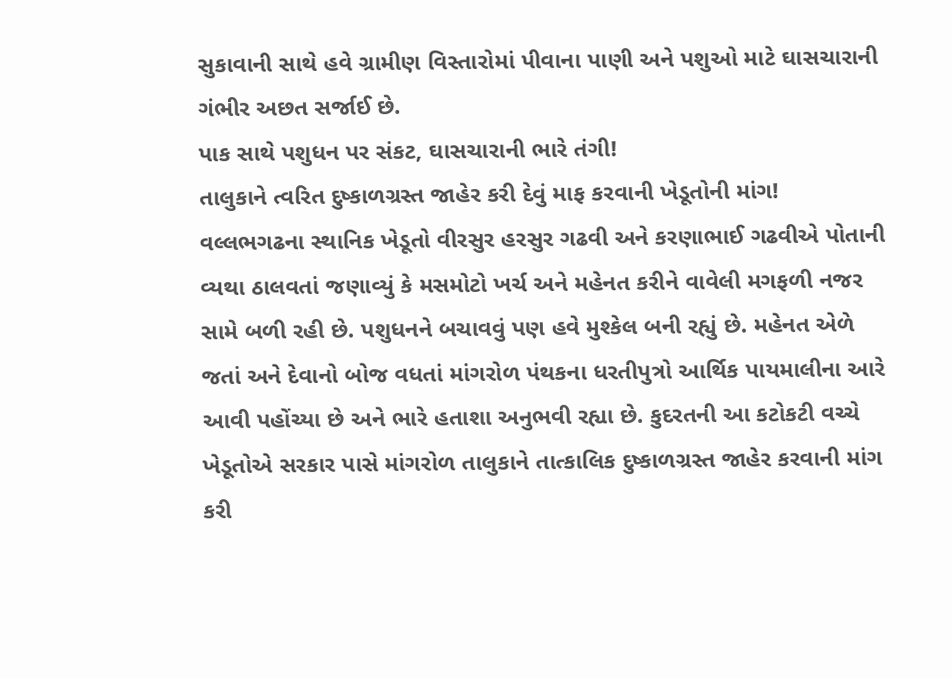સુકાવાની સાથે હવે ગ્રામીણ વિસ્તારોમાં પીવાના પાણી અને પશુઓ માટે ઘાસચારાની ગંભીર અછત સર્જાઈ છે.
પાક સાથે પશુધન પર સંકટ, ઘાસચારાની ભારે તંગી!
તાલુકાને ત્વરિત દુષ્કાળગ્રસ્ત જાહેર કરી દેવું માફ કરવાની ખેડૂતોની માંગ!
વલ્લભગઢના સ્થાનિક ખેડૂતો વીરસુર હરસુર ગઢવી અને કરણાભાઈ ગઢવીએ પોતાની વ્યથા ઠાલવતાં જણાવ્યું કે મસમોટો ખર્ચ અને મહેનત કરીને વાવેલી મગફળી નજર સામે બળી રહી છે. પશુધનને બચાવવું પણ હવે મુશ્કેલ બની રહ્યું છે. મહેનત એળે જતાં અને દેવાનો બોજ વધતાં માંગરોળ પંથકના ધરતીપુત્રો આર્થિક પાયમાલીના આરે આવી પહોંચ્યા છે અને ભારે હતાશા અનુભવી રહ્યા છે. કુદરતની આ કટોકટી વચ્ચે ખેડૂતોએ સરકાર પાસે માંગરોળ તાલુકાને તાત્કાલિક દુષ્કાળગ્રસ્ત જાહેર કરવાની માંગ કરી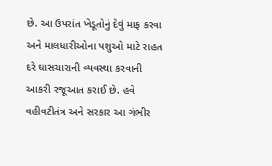છે. આ ઉપરાંત ખેડૂતોનું દેવું માફ કરવા અને માલધારીઓના પશુઓ માટે રાહત દરે ઘાસચારાની વ્યવસ્થા કરવાની આકરી રજૂઆત કરાઈ છે. હવે વહીવટીતંત્ર અને સરકાર આ ગંભીર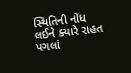સ્થિતિની નોંધ લઈને ક્યારે રાહત પગલાં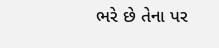ભરે છે તેના પર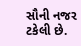સૌની નજર ટકેલી છે.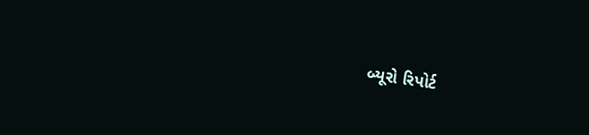બ્યૂરો રિપોર્ટ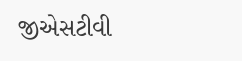જીએસટીવી